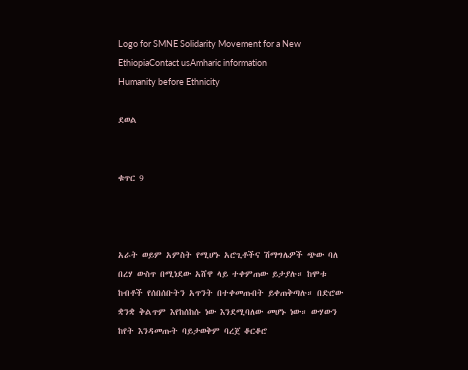Logo for SMNE Solidarity Movement for a New EthiopiaContact usAmharic information
Humanity before Ethnicity

ደወል


ቁጥር 9



አራት ወይም አምስት የሚሆኑ አሮጊቶችና ሽማግሌዎች ጭው ባለ በረሃ ውስጥ በሚነደው አሸዋ ላይ ተቀምጠው ይታያሉ። ከሞቱ ከብቶች የሰበሰቡትን አጥንት በተቀመጡበት ይቀጠቅጣሉ። በድሮው ቋንቋ ቅልጥም እየከሰከሱ ነው እንደሚባለው መሆኑ ነው። ውሃውን ከየት እንዳመጡት ባይታወቅም ባረጀ ቆርቆሮ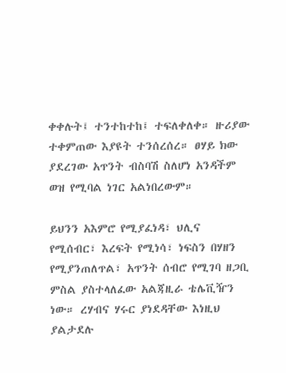ቀቀሉት፤ ተንተከተከ፤ ተፍለቀለቀ። ዙሪያው ተቀምጠው እያዩት ተንሰረሰረ። ፀሃይ ክው ያደረገው አጥንት ብስባሽ ስለሆነ አንዳችም ወዝ የሚባል ነገር አልነበረውም።

ይህንን አእምሮ የሚያፈነዳ፣ ህሊና የሚሰብር፣ እረፍት የሚነሳ፣ ነፍስን በሃዘን የሚያንጠለጥል፣ አጥንት ሰብሮ የሚገባ ዘጋቢ ምስል ያስተላለፈው አልጃዚራ ቴሌቪዥን ነው። ረሃብና ሃሩር ያነደዳቸው እነዚህ ያልታደሉ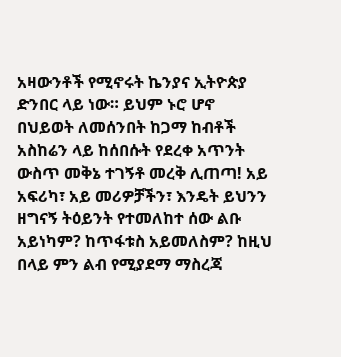አዛውንቶች የሚኖሩት ኬንያና ኢትዮጵያ ድንበር ላይ ነው። ይህም ኑሮ ሆኖ በህይወት ለመሰንበት ከጋማ ከብቶች አስከሬን ላይ ከሰበሱት የደረቀ አጥንት ውስጥ መቅኔ ተገኝቶ መረቅ ሊጠጣ! አይ አፍሪካ፣ አይ መሪዎቻችን፣ እንዴት ይህንን ዘግናኝ ትዕይንት የተመለከተ ሰው ልቡ አይነካም? ከጥፋቱስ አይመለስም? ከዚህ በላይ ምን ልብ የሚያደማ ማስረጃ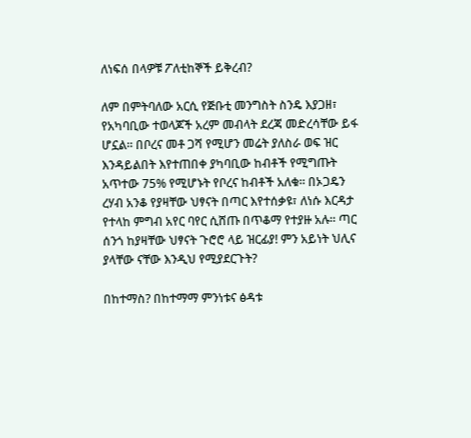ለነፍሰ በላዎቹ ፖለቲከኞች ይቅረብ?

ለም በምትባለው አርሲ የጅቡቲ መንግስት ስንዴ እያጋዘ፣ የአካባቢው ተወላጆች አረም መብላት ደረጃ መድረሳቸው ይፋ ሆኗል። በቦረና መቶ ጋሻ የሚሆን መሬት ያለስራ ወፍ ዝር እንዳይልበት እየተጠበቀ ያካባቢው ከብቶች የሚግጡት አጥተው 75% የሚሆኑት የቦረና ከብቶች አለቁ። በኦጋዴን ረሃብ አንቆ የያዛቸው ህፃናት በጣር እየተሰቃዩ፣ ለነሱ እርዳታ የተላከ ምግብ አየር ባየር ሲሸጡ በጥቆማ የተያዙ አሉ። ጣር ሰንጎ ከያዛቸው ህፃናት ጉሮሮ ላይ ዝርፊያ! ምን አይነት ህሊና ያላቸው ናቸው እንዲህ የሚያደርጉት?

በከተማስ? በከተማማ ምንነቱና ፅዳቱ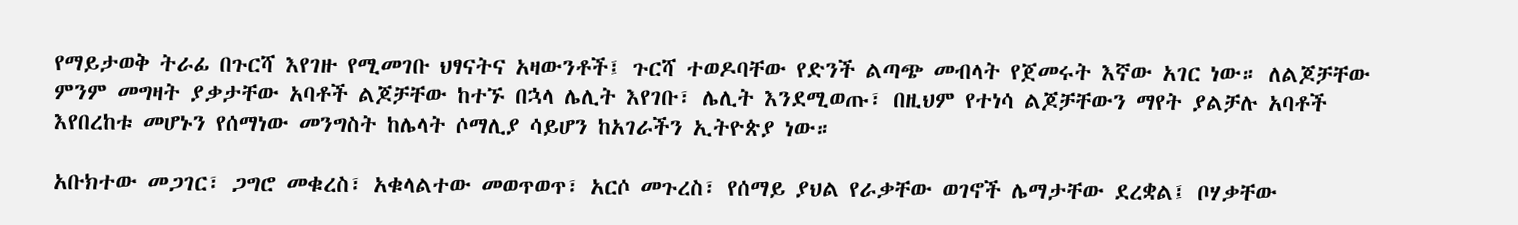የማይታወቅ ትራፊ በጉርሻ እየገዙ የሚመገቡ ህፃናትና አዛውንቶች፤ ጉርሻ ተወዶባቸው የድንች ልጣጭ መብላት የጀመሩት እኛው አገር ነው። ለልጆቻቸው ምንም መግዛት ያቃታቸው አባቶች ልጆቻቸው ከተኙ በኋላ ሌሊት እየገቡ፣ ሌሊት እንደሚወጡ፣ በዚህም የተነሳ ልጆቻቸውን ማየት ያልቻሉ አባቶች እየበረከቱ መሆኑን የሰማነው መንግስት ከሌላት ሶማሊያ ሳይሆን ከአገራችን ኢትዮጵያ ነው።

አቡክተው መጋገር፣ ጋግሮ መቁረስ፣ አቁላልተው መወጥወጥ፣ አርሶ መጉረስ፣ የሰማይ ያህል የራቃቸው ወገኖች ሌማታቸው ደረቋል፤ ቦሃቃቸው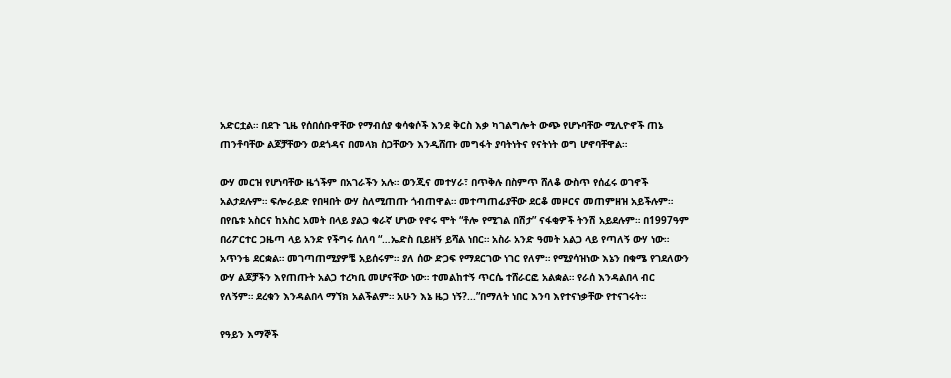አድርቷል። በደጉ ጊዜ የሰበሰቡዋቸው የማብሰያ ቁሳቁሶች እንደ ቅርስ እቃ ካገልግሎት ውጭ የሆኑባቸው ሚሊዮኖች ጠኔ ጠንቶባቸው ልጆቻቸውን ወደጎዳና በመላክ ስጋቸውን እንዲሸጡ መግፋት ያባትነትና የናትነት ወግ ሆኖባቸዋል።

ውሃ መርዝ የሆነባቸው ዜጎችም በአገራችን አሉ። ወንጂና መተሃራ፣ በጥቅሉ በስምጥ ሸለቆ ውስጥ የሰፈሩ ወገኖች አልታደሉም። ፍሎራይድ የበዛበት ውሃ ስለሚጠጡ ጎብጠዋል። መተጣጠፊያቸው ደርቆ መዞርና መጠምዘዝ አይችሉም። በየቤቱ አስርና ከአስር አመት በላይ ያልጋ ቁራኛ ሆነው የኖሩ ሞት “ቶሎ የሚገል በሽታ” ናፋቂዎች ትንሽ አይደሉም። በ1997ዓም በሪፖርተር ጋዜጣ ላይ አንድ የችግሩ ሰለባ “…ኤድስ ቢይዘኝ ይሻል ነበር። አስራ አንድ ዓመት አልጋ ላይ የጣለኝ ውሃ ነው። አጥንቴ ደርቋል። መገጣጠሚያዎቼ አይሰሩም። ያለ ሰው ድጋፍ የማደርገው ነገር የለም። የሚያሳዝነው እኔን በቁሜ የገደለውን ውሃ ልጆቻችን እየጠጡት አልጋ ተረካቢ መሆናቸው ነው። ተመልከተኝ ጥርሴ ተሸራርፎ አልቋል። የራሰ እንዳልበላ ብር የለኝም። ደረቁን እንዳልበላ ማኘክ አልችልም። አሁን እኔ ዜጋ ነኝ?...”በማለት ነበር እንባ እየተናነቃቸው የተናገሩት።

የዓይን እማኞች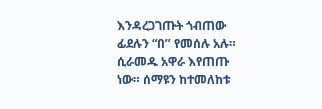እንዳረጋገጡት ጎብጠው ፊደሉን “በ’’ የመሰሉ አሉ። ሲራመዱ አዋራ እየጠጡ ነው። ሰማዩን ከተመለከቱ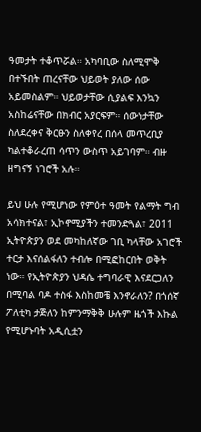ዓመታት ተቆጥሯል። አካባቢው ስለሚሞቅ በተኙበት ጠረናቸው ህይወት ያለው ሰው አይመስልም። ህይወታቸው ሲያልፍ እንኳን አስከሬናቸው በክብር አያርፍም። ሰውነታቸው ስለደረቀና ቅርፁን ስለቀየረ በሰላ መጥረቢያ ካልተቆራረጠ ሳጥን ውስጥ አይገባም። ብዙ ዘግናኝ ነገሮች አሉ።

ይህ ሁሉ የሚሆነው የምዕተ ዓመት የልማት ግብ አሳክተናል፣ ኢኮኖሚያችን ተመንድጓል፣ 2011 ኢትዮጵያን ወደ መካከለኛው ገቢ ካላቸው አገሮች ተርታ እናሰልፋለን ተብሎ በሚፎከርበት ወቅት ነው። የኢትዮጵያን ህዳሴ ተግባራዊ እናደርጋለን በሚባል ባዶ ተስፋ እስከመቼ እንኖራለን? በጎሰኛ ፖለቲካ ታጅለን ከምንማቅቅ ሁሉም ዜጎች እኩል የሚሆኑባት አዲሲቷን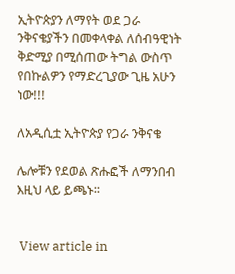ኢትዮጵያን ለማየት ወደ ጋራ ንቅናቄያችን በመቀላቀል ለሰብዓዊነት ቅድሚያ በሚሰጠው ትግል ውስጥ የበኩልዎን የማድረጊያው ጊዜ አሁን ነው!!!

ለአዲሲቷ ኢትዮጵያ የጋራ ንቅናቄ

ሌሎቹን የደወል ጽሑፎች ለማንበብ እዚህ ላይ ይጫኑ፡፡


 View article in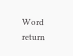Word                 return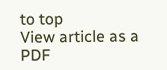to top                  View article as a PDF